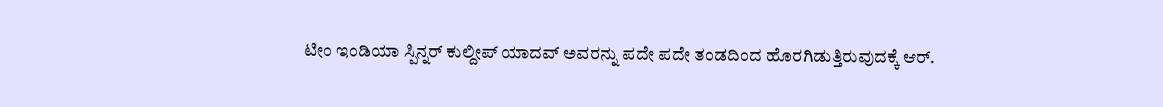ಟೀಂ ಇಂಡಿಯಾ ಸ್ಪಿನ್ನರ್ ಕುಲ್ದೀಪ್ ಯಾದವ್ ಅವರನ್ನು ಪದೇ ಪದೇ ತಂಡದಿಂದ ಹೊರಗಿಡುತ್ತಿರುವುದಕ್ಕೆ ಆರ್.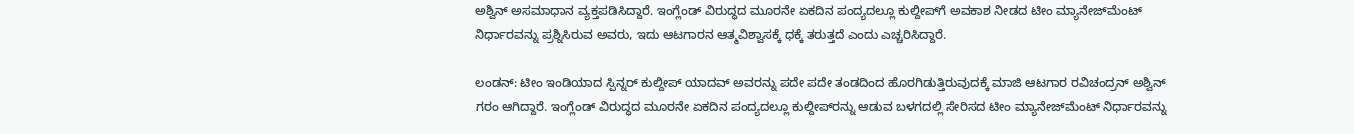ಅಶ್ವಿನ್ ಅಸಮಾಧಾನ ವ್ಯಕ್ತಪಡಿಸಿದ್ದಾರೆ. ಇಂಗ್ಲೆಂಡ್ ವಿರುದ್ಧದ ಮೂರನೇ ಏಕದಿನ ಪಂದ್ಯದಲ್ಲೂ ಕುಲ್ದೀಪ್‌ಗೆ ಅವಕಾಶ ನೀಡದ ಟೀಂ ಮ್ಯಾನೇಜ್‌ಮೆಂಟ್ ನಿರ್ಧಾರವನ್ನು ಪ್ರಶ್ನಿಸಿರುವ ಅವರು, ಇದು ಆಟಗಾರನ ಆತ್ಮವಿಶ್ವಾಸಕ್ಕೆ ಧಕ್ಕೆ ತರುತ್ತದೆ ಎಂದು ಎಚ್ಚರಿಸಿದ್ದಾರೆ.

ಲಂಡನ್: ಟೀಂ ಇಂಡಿಯಾದ ಸ್ಪಿನ್ನರ್ ಕುಲ್ದೀಪ್ ಯಾದವ್ ಅವರನ್ನು ಪದೇ ಪದೇ ತಂಡದಿಂದ ಹೊರಗಿಡುತ್ತಿರುವುದಕ್ಕೆ ಮಾಜಿ ಆಟಗಾರ ರವಿಚಂದ್ರನ್ ಅಶ್ವಿನ್ ಗರಂ ಆಗಿದ್ದಾರೆ. ಇಂಗ್ಲೆಂಡ್ ವಿರುದ್ಧದ ಮೂರನೇ ಏಕದಿನ ಪಂದ್ಯದಲ್ಲೂ ಕುಲ್ದೀಪ್‌ರನ್ನು ಆಡುವ ಬಳಗದಲ್ಲಿ ಸೇರಿಸದ ಟೀಂ ಮ್ಯಾನೇಜ್‌ಮೆಂಟ್ ನಿರ್ಧಾರವನ್ನು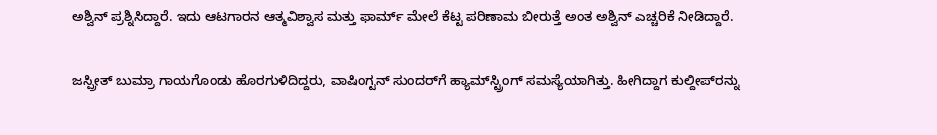ಅಶ್ವಿನ್ ಪ್ರಶ್ನಿಸಿದ್ದಾರೆ. ಇದು ಆಟಗಾರನ ಆತ್ಮವಿಶ್ವಾಸ ಮತ್ತು ಫಾರ್ಮ್ ಮೇಲೆ ಕೆಟ್ಟ ಪರಿಣಾಮ ಬೀರುತ್ತೆ ಅಂತ ಅಶ್ವಿನ್ ಎಚ್ಚರಿಕೆ ನೀಡಿದ್ದಾರೆ.

ಜಸ್ಪ್ರೀತ್ ಬುಮ್ರಾ ಗಾಯಗೊಂಡು ಹೊರಗುಳಿದಿದ್ದರು, ವಾಷಿಂಗ್ಟನ್ ಸುಂದರ್‌ಗೆ ಹ್ಯಾಮ್‌ಸ್ಟ್ರಿಂಗ್ ಸಮಸ್ಯೆಯಾಗಿತ್ತು. ಹೀಗಿದ್ದಾಗ ಕುಲ್ದೀಪ್‌ರನ್ನು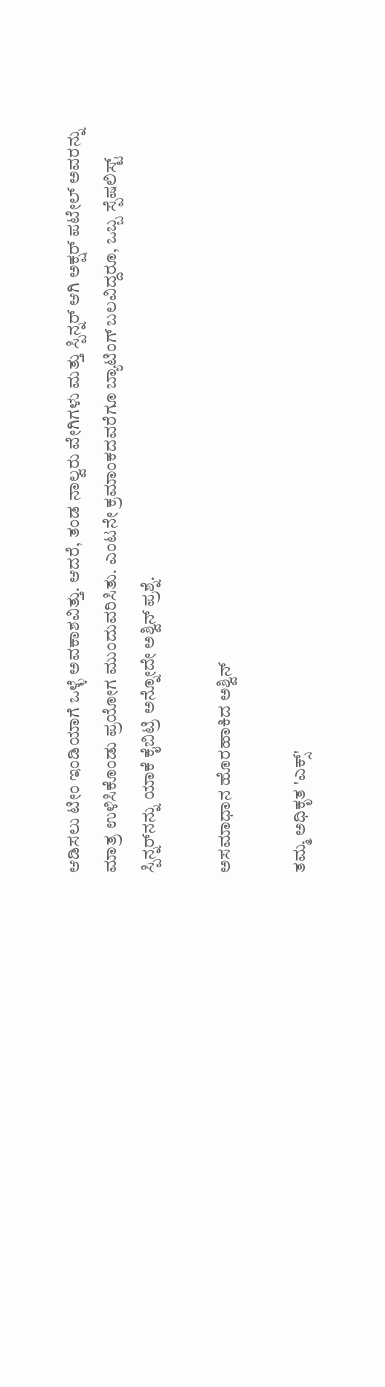ಆಡಿಸಲು ಟೀಂ ಇಂಡಿಯಾಗೆ ಒಳ್ಳೆ ಅವಕಾಶವಿತ್ತು. ಆದರೆ, ತಂಡ ನಾಲ್ವರು ವೇಗಿಗಳು ಮತ್ತು ಸ್ಪಿನ್ನರ್ ಆಗಿ ಅಕ್ಷರ್ ಪಟೇಲ್ ಅವರನ್ನು ಮಾತ್ರ ಉಳಿಸಿಕೊಂಡು ಪ್ರಯೋಗ ಮುಂದುವರಿಸಿತು. ಎಂಟನೇ ಕ್ರಮಾಂಕದವರೆಗೂ ಬ್ಯಾಟಿಂಗ್ ಬಲವಿದ್ದರೂ, ಒಬ್ಬ ಸ್ಪೆಷಲಿಸ್ಟ್ ಸ್ಪಿನ್ನರ್‌ನನ್ನು ಯಾಕೆ ಕೈಬಿಟ್ರಿ ಅನ್ನೋದೇ ಅಶ್ವಿನ್ ಪ್ರಶ್ನೆ.

ಅಸಮಾಧಾನ ಹೊರಹಾಕಿದ ಅಶ್ವಿನ್

ತಮ್ಮ ಅಧಿಕೃತ 'ಎಕ್ಸ್'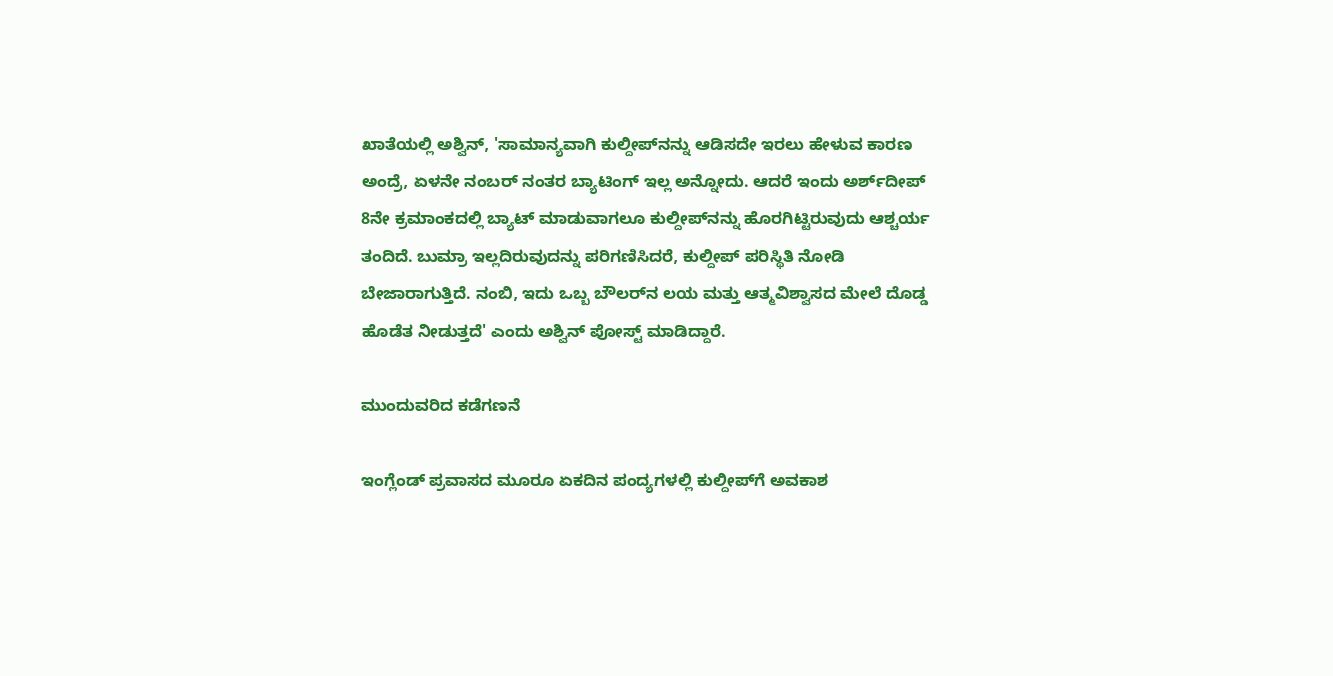ಖಾತೆಯಲ್ಲಿ ಅಶ್ವಿನ್, 'ಸಾಮಾನ್ಯವಾಗಿ ಕುಲ್ದೀಪ್‌ನನ್ನು ಆಡಿಸದೇ ಇರಲು ಹೇಳುವ ಕಾರಣ ಅಂದ್ರೆ, ಏಳನೇ ನಂಬರ್ ನಂತರ ಬ್ಯಾಟಿಂಗ್ ಇಲ್ಲ ಅನ್ನೋದು. ಆದರೆ ಇಂದು ಅರ್ಶ್‌ದೀಪ್ 8ನೇ ಕ್ರಮಾಂಕದಲ್ಲಿ ಬ್ಯಾಟ್ ಮಾಡುವಾಗಲೂ ಕುಲ್ದೀಪ್‌ನನ್ನು ಹೊರಗಿಟ್ಟಿರುವುದು ಆಶ್ಚರ್ಯ ತಂದಿದೆ. ಬುಮ್ರಾ ಇಲ್ಲದಿರುವುದನ್ನು ಪರಿಗಣಿಸಿದರೆ, ಕುಲ್ದೀಪ್ ಪರಿಸ್ಥಿತಿ ನೋಡಿ ಬೇಜಾರಾಗುತ್ತಿದೆ. ನಂಬಿ, ಇದು ಒಬ್ಬ ಬೌಲರ್‌ನ ಲಯ ಮತ್ತು ಆತ್ಮವಿಶ್ವಾಸದ ಮೇಲೆ ದೊಡ್ಡ ಹೊಡೆತ ನೀಡುತ್ತದೆ' ಎಂದು ಅಶ್ವಿನ್ ಪೋಸ್ಟ್ ಮಾಡಿದ್ದಾರೆ.

ಮುಂದುವರಿದ ಕಡೆಗಣನೆ

ಇಂಗ್ಲೆಂಡ್ ಪ್ರವಾಸದ ಮೂರೂ ಏಕದಿನ ಪಂದ್ಯಗಳಲ್ಲಿ ಕುಲ್ದೀಪ್‌ಗೆ ಅವಕಾಶ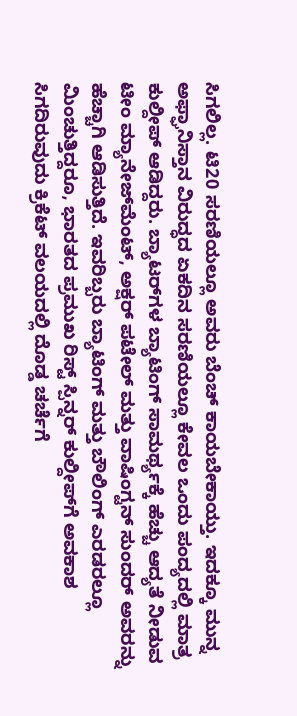ಸಿಗಲಿಲ್ಲ. ಟಿ20 ಸರಣಿಯಲ್ಲೂ ಅವರು ಬೆಂಚ್ ಕಾಯಬೇಕಾಯ್ತು. ಇದಕ್ಕೂ ಮುನ್ನ ಅಫ್ಘಾನಿಸ್ತಾನ ವಿರುದ್ಧದ ಏಕದಿನ ಸರಣಿಯಲ್ಲೂ ಕೇವಲ ಒಂದು ಪಂದ್ಯದಲ್ಲಿ ಮಾತ್ರ ಕುಲ್ದೀಪ್ ಆಡಿದ್ದರು. ಬ್ಯಾಟರ್‌ಗಳ ಬ್ಯಾಟಿಂಗ್ ಸಾಮರ್ಥ್ಯಕ್ಕೆ ಹೆಚ್ಚು ಆದ್ಯತೆ ನೀಡುವ ಟೀಂ ಮ್ಯಾನೇಜ್‌ಮೆಂಟ್, ಅಕ್ಷರ್ ಪಟೇಲ್ ಮತ್ತು ವಾಷಿಂಗ್ಟನ್ ಸುಂದರ್ ಅವರನ್ನು ಹೆಚ್ಚಾಗಿ ಆಡಿಸುತ್ತಿದೆ. ಇವರಿಬ್ಬರು ಬ್ಯಾಟಿಂಗ್ ಮತ್ತು ಬೌಲಿಂಗ್ ಎರಡರಲ್ಲೂ ಮಿಂಚುತ್ತಿದ್ದರೂ, ಭಾರತದ ಪ್ರಮುಖ ರಿಸ್ಟ್ ಸ್ಪಿನ್ನರ್ ಕುಲ್ದೀಪ್‌ಗೆ ಅವಕಾಶ ಸಿಗದಿರುವುದು ಕ್ರಿಕೆಟ್ ವಲಯದಲ್ಲಿ ದೊಡ್ಡ ಚರ್ಚೆಗೆ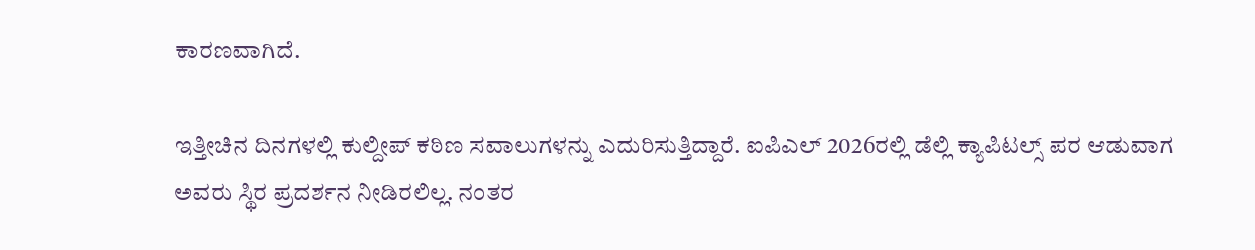ಕಾರಣವಾಗಿದೆ.

ಇತ್ತೀಚಿನ ದಿನಗಳಲ್ಲಿ ಕುಲ್ದೀಪ್ ಕಠಿಣ ಸವಾಲುಗಳನ್ನು ಎದುರಿಸುತ್ತಿದ್ದಾರೆ. ಐಪಿಎಲ್ 2026ರಲ್ಲಿ ಡೆಲ್ಲಿ ಕ್ಯಾಪಿಟಲ್ಸ್ ಪರ ಆಡುವಾಗ ಅವರು ಸ್ಥಿರ ಪ್ರದರ್ಶನ ನೀಡಿರಲಿಲ್ಲ. ನಂತರ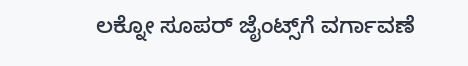ಲಕ್ನೋ ಸೂಪರ್ ಜೈಂಟ್ಸ್‌ಗೆ ವರ್ಗಾವಣೆ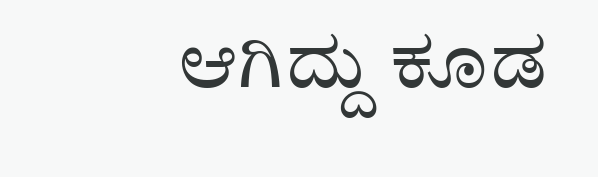ಆಗಿದ್ದು ಕೂಡ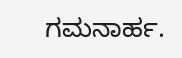ಗಮನಾರ್ಹ.